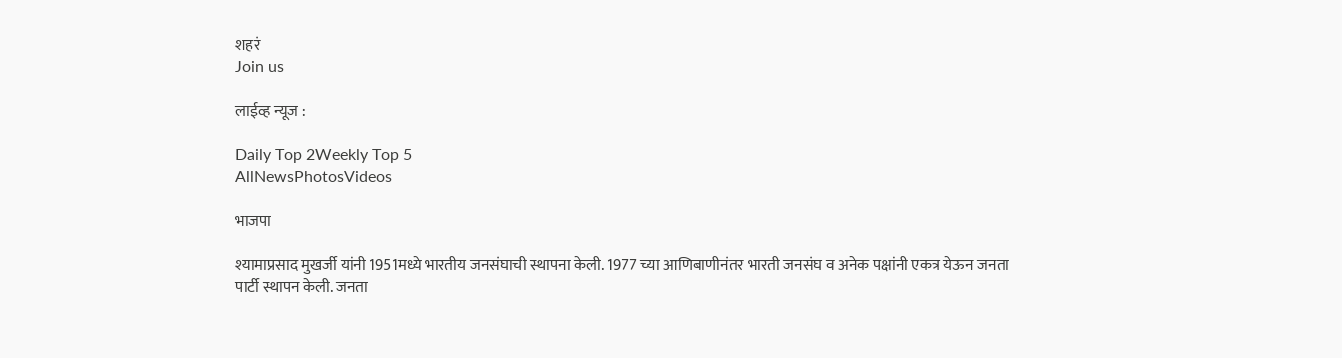शहरं
Join us

लाईव्ह न्यूज :

Daily Top 2Weekly Top 5
AllNewsPhotosVideos

भाजपा

श्यामाप्रसाद मुखर्जी यांनी 1951मध्ये भारतीय जनसंघाची स्थापना केली. 1977 च्या आणिबाणीनंतर भारती जनसंघ व अनेक पक्षांनी एकत्र येऊन जनता पार्टी स्थापन केली. जनता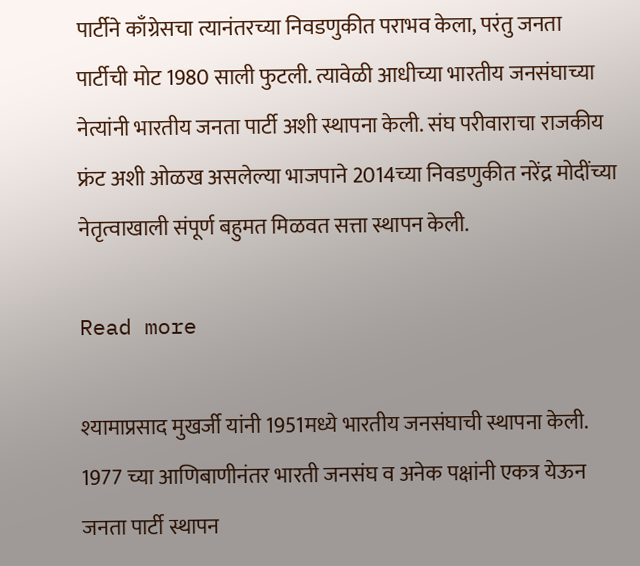पार्टीने काँग्रेसचा त्यानंतरच्या निवडणुकीत पराभव केला, परंतु जनता पार्टीची मोट 1980 साली फुटली. त्यावेळी आधीच्या भारतीय जनसंघाच्या नेत्यांनी भारतीय जनता पार्टी अशी स्थापना केली. संघ परीवाराचा राजकीय फ्रंट अशी ओळख असलेल्या भाजपाने 2014च्या निवडणुकीत नरेंद्र मोदींच्या नेतृत्वाखाली संपूर्ण बहुमत मिळवत सत्ता स्थापन केली.

Read more

श्यामाप्रसाद मुखर्जी यांनी 1951मध्ये भारतीय जनसंघाची स्थापना केली. 1977 च्या आणिबाणीनंतर भारती जनसंघ व अनेक पक्षांनी एकत्र येऊन जनता पार्टी स्थापन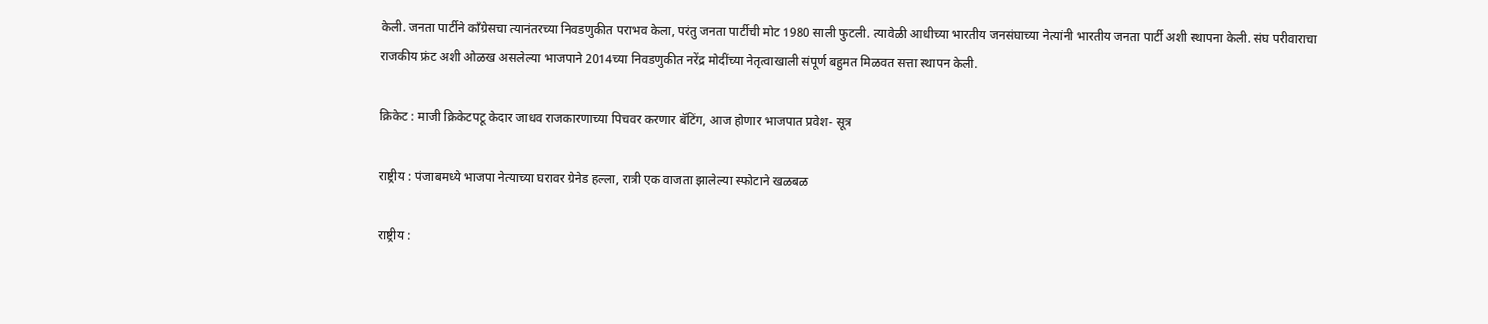केली. जनता पार्टीने काँग्रेसचा त्यानंतरच्या निवडणुकीत पराभव केला, परंतु जनता पार्टीची मोट 1980 साली फुटली. त्यावेळी आधीच्या भारतीय जनसंघाच्या नेत्यांनी भारतीय जनता पार्टी अशी स्थापना केली. संघ परीवाराचा राजकीय फ्रंट अशी ओळख असलेल्या भाजपाने 2014च्या निवडणुकीत नरेंद्र मोदींच्या नेतृत्वाखाली संपूर्ण बहुमत मिळवत सत्ता स्थापन केली.

क्रिकेट : माजी क्रिकेटपटू केदार जाधव राजकारणाच्या पिचवर करणार बॅटिंग, आज होणार भाजपात प्रवेश- सूत्र

राष्ट्रीय : पंजाबमध्ये भाजपा नेत्याच्या घरावर ग्रेनेड हल्ला, रात्री एक वाजता झालेल्या स्फोटाने खळबळ

राष्ट्रीय :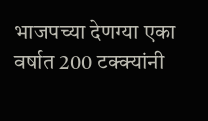भाजपच्या देणग्या एका वर्षात 200 टक्क्यांनी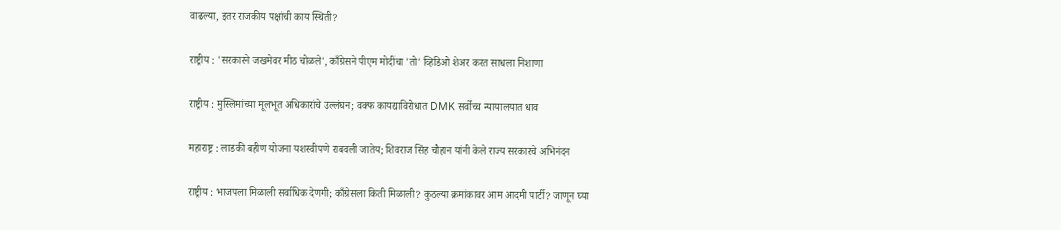वाढल्या, इतर राजकीय पक्षांची काय स्थिती?

राष्ट्रीय : 'सरकारने जखमेवर मीठ चोळले', काँग्रेसने पीएम मोदींचा 'तो' व्हिडिओ शेअर करत साधला निशाणा

राष्ट्रीय : मुस्लिमांच्या मूलभूत अधिकारांचे उल्लंघन; वक्फ कायद्याविरोधात DMK सर्वोच्च न्यायालयात धाव

महाराष्ट्र : लाडकी बहीण योजना यशस्वीपणे राबवली जातेय; शिवराज सिंह चौहान यांनी केले राज्य सरकारचे अभिनंदन

राष्ट्रीय : भाजपला मिळाली सर्वाधिक देणगी; काँग्रेसला किती मिळाली? कुठल्या क्रमांकावर आम आदमी पार्टी? जाणून घ्या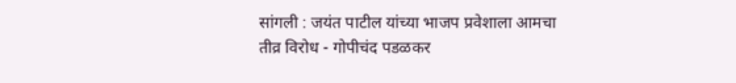सांगली : जयंत पाटील यांच्या भाजप प्रवेशाला आमचा तीव्र विरोध - गोपीचंद पडळकर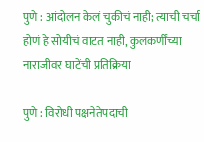पुणे : आंदोलन केलं चुकीचं नाही; त्याची चर्चा होणं हे सोयीचं वाटत नाही, कुलकर्णींच्या नाराजीवर घाटेंची प्रतिक्रिया

पुणे : विरोधी पक्षनेतेपदाची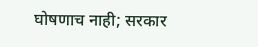घोषणाच नाही; सरकार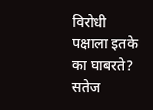विरोधी पक्षाला इतके का घाबरते? सतेज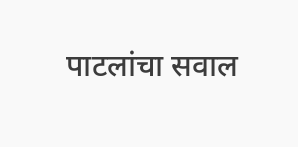पाटलांचा सवाल